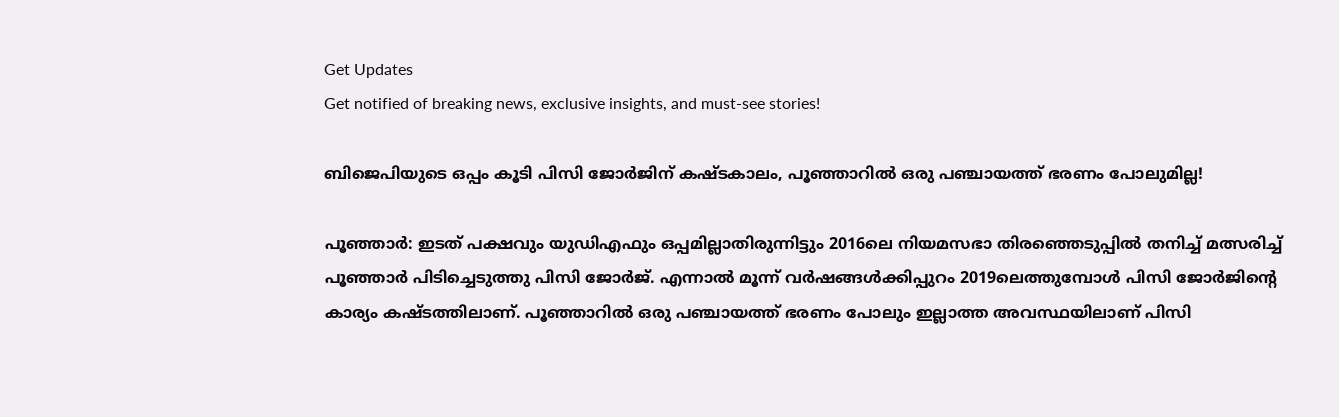Get Updates
Get notified of breaking news, exclusive insights, and must-see stories!

ബിജെപിയുടെ ഒപ്പം കൂടി പിസി ജോർജിന് കഷ്ടകാലം, പൂഞ്ഞാറിൽ ഒരു പഞ്ചായത്ത് ഭരണം പോലുമില്ല!

പൂഞ്ഞാര്‍: ഇടത് പക്ഷവും യുഡിഎഫും ഒപ്പമില്ലാതിരുന്നിട്ടും 2016ലെ നിയമസഭാ തിരഞ്ഞെടുപ്പില്‍ തനിച്ച് മത്സരിച്ച് പൂഞ്ഞാര്‍ പിടിച്ചെടുത്തു പിസി ജോര്‍ജ്. എന്നാല്‍ മൂന്ന് വര്‍ഷങ്ങള്‍ക്കിപ്പുറം 2019ലെത്തുമ്പോള്‍ പിസി ജോര്‍ജിന്റെ കാര്യം കഷ്ടത്തിലാണ്. പൂഞ്ഞാറില്‍ ഒരു പഞ്ചായത്ത് ഭരണം പോലും ഇല്ലാത്ത അവസ്ഥയിലാണ് പിസി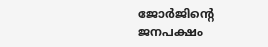ജോര്‍ജിന്റെ ജനപക്ഷം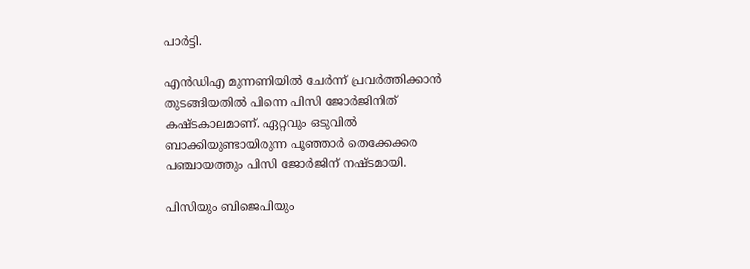പാര്‍ട്ടി.

എന്‍ഡിഎ മുന്നണിയില്‍ ചേര്‍ന്ന് പ്രവര്‍ത്തിക്കാന്‍ തുടങ്ങിയതില്‍ പിന്നെ പിസി ജോര്‍ജിനിത് കഷ്ടകാലമാണ്. ഏറ്റവും ഒടുവില്‍ ബാക്കിയുണ്ടായിരുന്ന പൂഞ്ഞാര്‍ തെക്കേക്കര പഞ്ചായത്തും പിസി ജോര്‍ജിന് നഷ്ടമായി.

പിസിയും ബിജെപിയും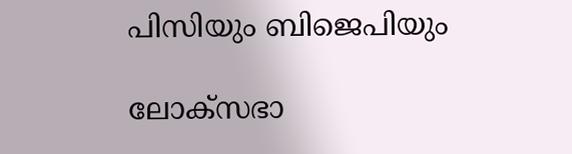പിസിയും ബിജെപിയും

ലോക്‌സഭാ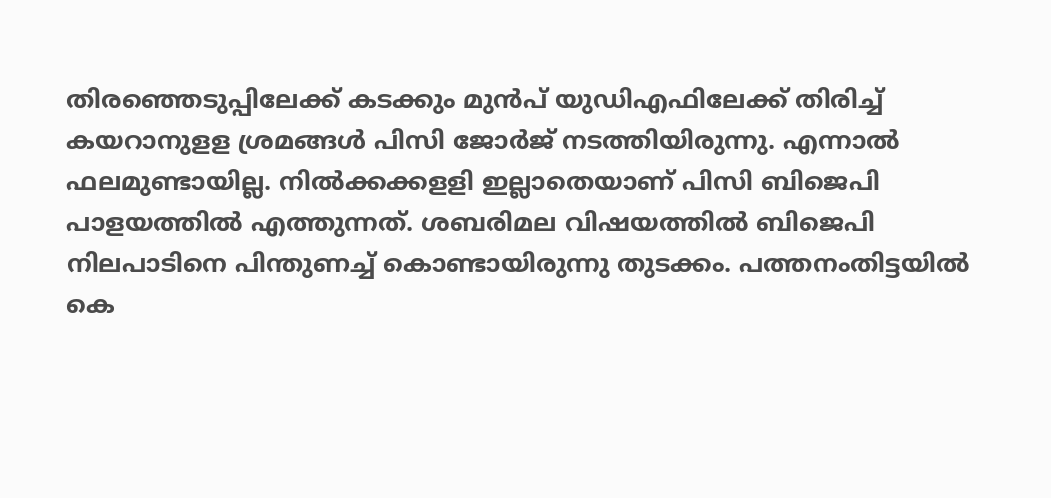തിരഞ്ഞെടുപ്പിലേക്ക് കടക്കും മുന്‍പ് യുഡിഎഫിലേക്ക് തിരിച്ച് കയറാനുളള ശ്രമങ്ങള്‍ പിസി ജോര്‍ജ് നടത്തിയിരുന്നു. എന്നാല്‍ ഫലമുണ്ടായില്ല. നില്‍ക്കക്കളളി ഇല്ലാതെയാണ് പിസി ബിജെപി പാളയത്തില്‍ എത്തുന്നത്. ശബരിമല വിഷയത്തില്‍ ബിജെപി നിലപാടിനെ പിന്തുണച്ച് കൊണ്ടായിരുന്നു തുടക്കം. പത്തനംതിട്ടയില്‍ കെ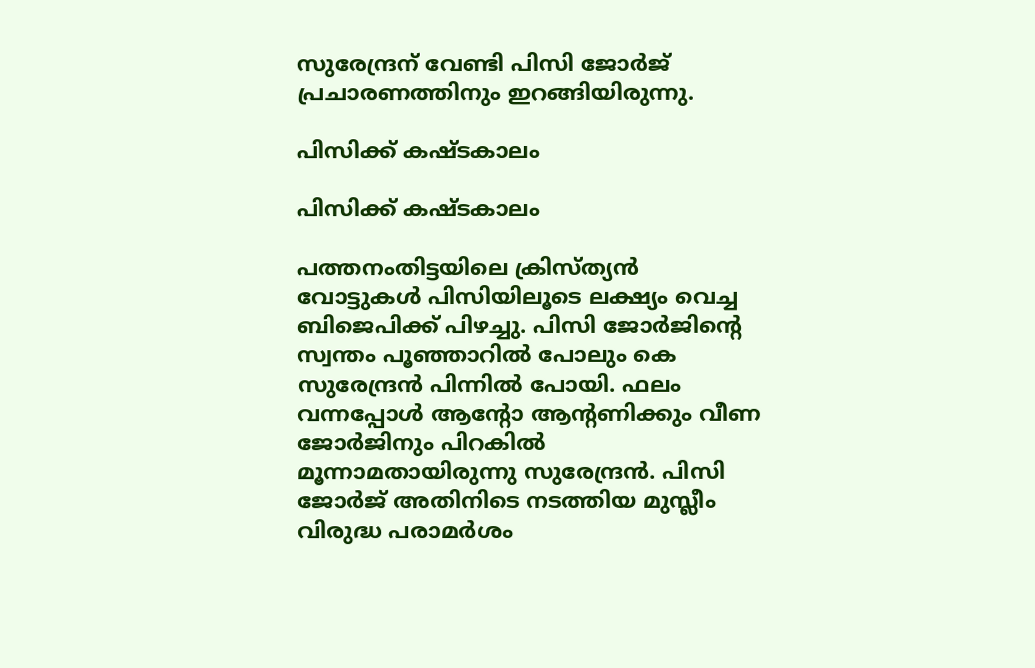സുരേന്ദ്രന് വേണ്ടി പിസി ജോര്‍ജ് പ്രചാരണത്തിനും ഇറങ്ങിയിരുന്നു.

പിസിക്ക് കഷ്ടകാലം

പിസിക്ക് കഷ്ടകാലം

പത്തനംതിട്ടയിലെ ക്രിസ്ത്യന്‍ വോട്ടുകള്‍ പിസിയിലൂടെ ലക്ഷ്യം വെച്ച ബിജെപിക്ക് പിഴച്ചു. പിസി ജോര്‍ജിന്റെ സ്വന്തം പൂഞ്ഞാറില്‍ പോലും കെ സുരേന്ദ്രന്‍ പിന്നില്‍ പോയി. ഫലം വന്നപ്പോള്‍ ആന്റോ ആന്റണിക്കും വീണ ജോര്‍ജിനും പിറകില്‍ മൂന്നാമതായിരുന്നു സുരേന്ദ്രന്‍. പിസി ജോര്‍ജ് അതിനിടെ നടത്തിയ മുസ്ലീം വിരുദ്ധ പരാമര്‍ശം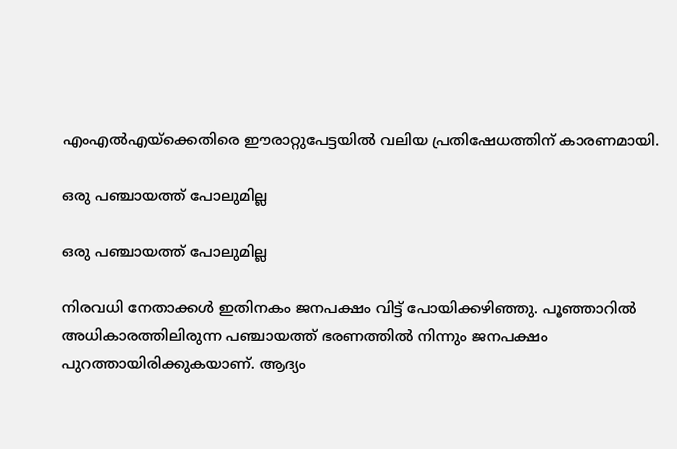എംഎല്‍എയ്‌ക്കെതിരെ ഈരാറ്റുപേട്ടയില്‍ വലിയ പ്രതിഷേധത്തിന് കാരണമായി.

ഒരു പഞ്ചായത്ത് പോലുമില്ല

ഒരു പഞ്ചായത്ത് പോലുമില്ല

നിരവധി നേതാക്കള്‍ ഇതിനകം ജനപക്ഷം വിട്ട് പോയിക്കഴിഞ്ഞു. പൂഞ്ഞാറില്‍ അധികാരത്തിലിരുന്ന പഞ്ചായത്ത് ഭരണത്തില്‍ നിന്നും ജനപക്ഷം പുറത്തായിരിക്കുകയാണ്. ആദ്യം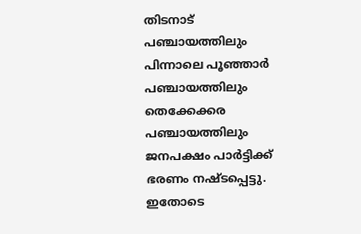തിടനാട് പഞ്ചായത്തിലും പിന്നാലെ പൂഞ്ഞാര്‍ പഞ്ചായത്തിലും തെക്കേക്കര പഞ്ചായത്തിലും ജനപക്ഷം പാര്‍ട്ടിക്ക് ഭരണം നഷ്ടപ്പെട്ടു. ഇതോടെ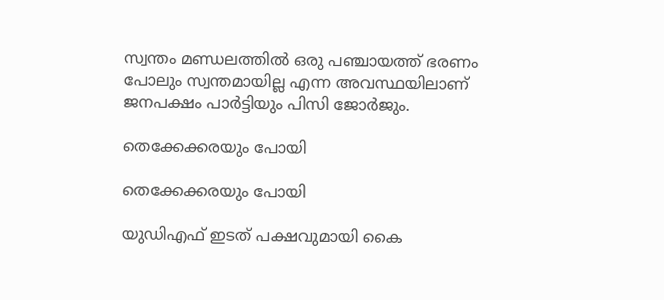സ്വന്തം മണ്ഡലത്തില്‍ ഒരു പഞ്ചായത്ത് ഭരണം പോലും സ്വന്തമായില്ല എന്ന അവസ്ഥയിലാണ് ജനപക്ഷം പാര്‍ട്ടിയും പിസി ജോര്‍ജും.

തെക്കേക്കരയും പോയി

തെക്കേക്കരയും പോയി

യുഡിഎഫ് ഇടത് പക്ഷവുമായി കൈ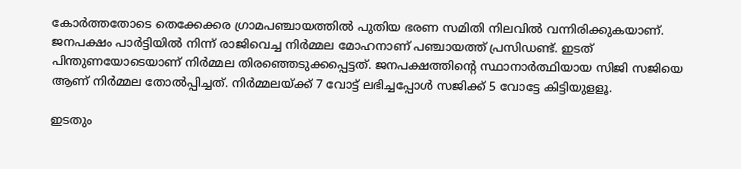കോര്‍ത്തതോടെ തെക്കേക്കര ഗ്രാമപഞ്ചായത്തില്‍ പുതിയ ഭരണ സമിതി നിലവില്‍ വന്നിരിക്കുകയാണ്. ജനപക്ഷം പാര്‍ട്ടിയില്‍ നിന്ന് രാജിവെച്ച നിര്‍മ്മല മോഹനാണ് പഞ്ചായത്ത് പ്രസിഡണ്ട്. ഇടത് പിന്തുണയോടെയാണ് നിര്‍മ്മല തിരഞ്ഞെടുക്കപ്പെട്ടത്. ജനപക്ഷത്തിന്റെ സ്ഥാനാര്‍ത്ഥിയായ സിജി സജിയെ ആണ് നിര്‍മ്മല തോല്‍പ്പിച്ചത്. നിര്‍മ്മലയ്ക്ക് 7 വോട്ട് ലഭിച്ചപ്പോള്‍ സജിക്ക് 5 വോട്ടേ കിട്ടിയുളളൂ.

ഇടതും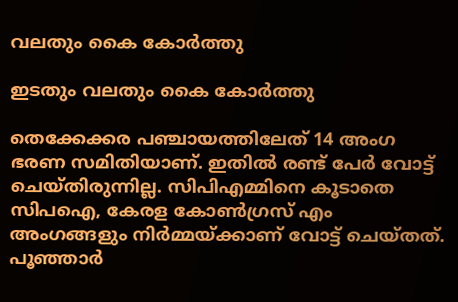വലതും കൈ കോർത്തു

ഇടതും വലതും കൈ കോർത്തു

തെക്കേക്കര പഞ്ചായത്തിലേത് 14 അംഗ ഭരണ സമിതിയാണ്. ഇതില്‍ രണ്ട് പേര്‍ വോട്ട് ചെയ്തിരുന്നില്ല. സിപിഎമ്മിനെ കൂടാതെ സിപഐ, കേരള കോണ്‍ഗ്രസ് എം അംഗങ്ങളും നിര്‍മ്മയ്ക്കാണ് വോട്ട് ചെയ്തത്. പൂഞ്ഞാര്‍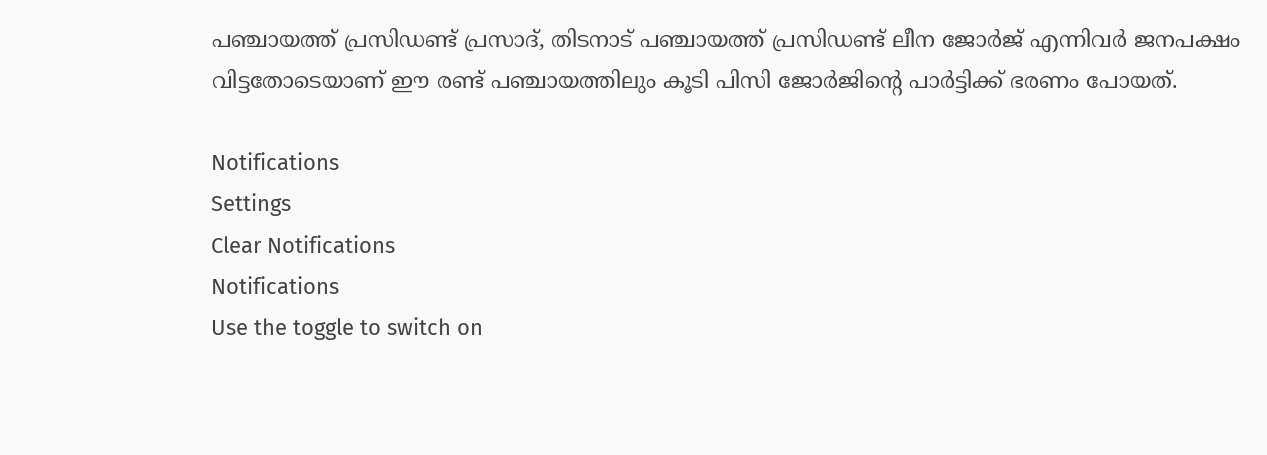പഞ്ചായത്ത് പ്രസിഡണ്ട് പ്രസാദ്, തിടനാട് പഞ്ചായത്ത് പ്രസിഡണ്ട് ലീന ജോര്‍ജ് എന്നിവര്‍ ജനപക്ഷം വിട്ടതോടെയാണ് ഈ രണ്ട് പഞ്ചായത്തിലും കൂടി പിസി ജോര്‍ജിന്റെ പാര്‍ട്ടിക്ക് ഭരണം പോയത്.

Notifications
Settings
Clear Notifications
Notifications
Use the toggle to switch on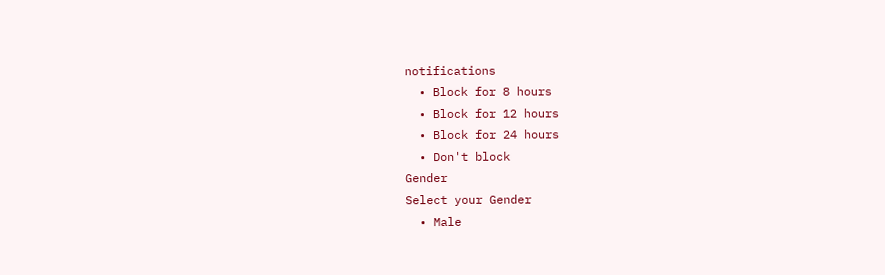notifications
  • Block for 8 hours
  • Block for 12 hours
  • Block for 24 hours
  • Don't block
Gender
Select your Gender
  • Male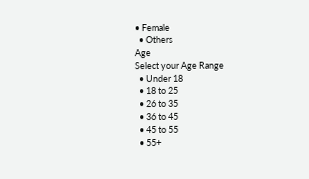• Female
  • Others
Age
Select your Age Range
  • Under 18
  • 18 to 25
  • 26 to 35
  • 36 to 45
  • 45 to 55
  • 55+